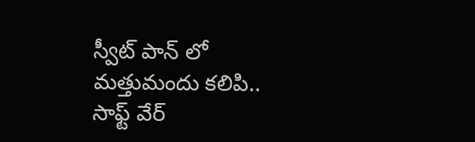స్వీట్ పాన్ లో మత్తుమందు కలిపి.. సాఫ్ట్ వేర్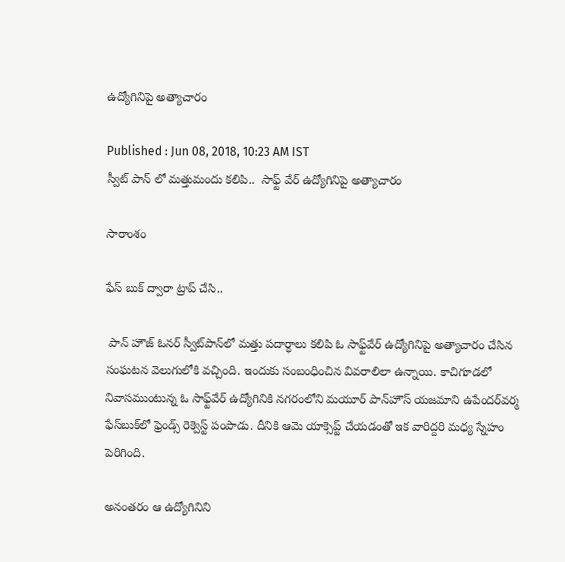ఉద్యోగినిపై అత్యాచారం

Published : Jun 08, 2018, 10:23 AM IST
స్వీట్ పాన్ లో మత్తుమందు కలిపి..  సాఫ్ట్ వేర్ ఉద్యోగినిపై అత్యాచారం

సారాంశం

ఫేస్ బుక్ ద్వారా ట్రాప్ చేసి..

 పాన్ హౌజ్ ఓనర్ స్వీట్‌పాన్‌లో మత్తు పదార్ధాలు కలిపి ఓ సాఫ్ట్‌వేర్ ఉద్యోగినిపై అత్యాచారం చేసిన సంఘటన వెలుగులోకి వచ్చింది. ఇందుకు సంబంధించిన వివరాలిలా ఉన్నాయి. కాచిగూడలో నివాసముంటున్న ఓ సాఫ్ట్‌వేర్ ఉద్యోగినికి నగరంలోని మయూర్ పాన్‌హౌస్ యజమాని ఉపేందర్‌వర్మ ఫేస్‌బుక్‌లో ఫ్రెండ్స్ రెక్వెస్ట్ పంపాడు. దీనికి ఆమె యాక్సెప్ట్ చేయడంతో ఇక వారిద్దరి మధ్య స్నేహం పెరిగింది.

అనంతరం ఆ ఉద్యోగినిని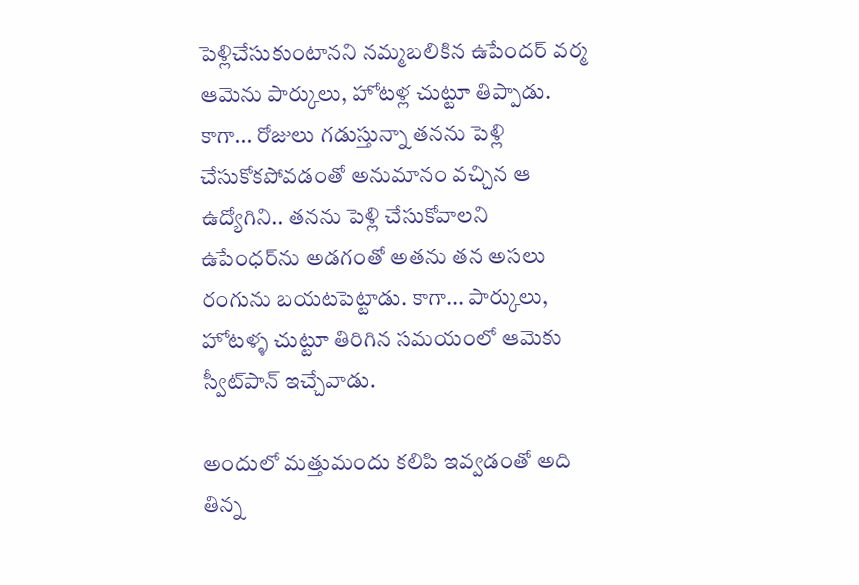పెళ్లిచేసుకుంటానని నమ్మబలికిన ఉపేందర్ వర్మ ఆమెను పార్కులు, హోటళ్ల చుట్టూ తిప్పాడు. కాగా... రోజులు గడుస్తున్నా తనను పెళ్లి చేసుకోకపోవడంతో అనుమానం వచ్చిన ఆ ఉద్యోగిని.. తనను పెళ్లి చేసుకోవాలని ఉపేంధర్‌ను అడగంతో అతను తన అసలు రంగును బయటపెట్టాడు. కాగా... పార్కులు, హోటళ్ళ చుట్టూ తిరిగిన సమయంలో ఆమెకు స్వీట్‌పాన్ ఇచ్చేవాడు.

అందులో మత్తుమందు కలిపి ఇవ్వడంతో అది తిన్న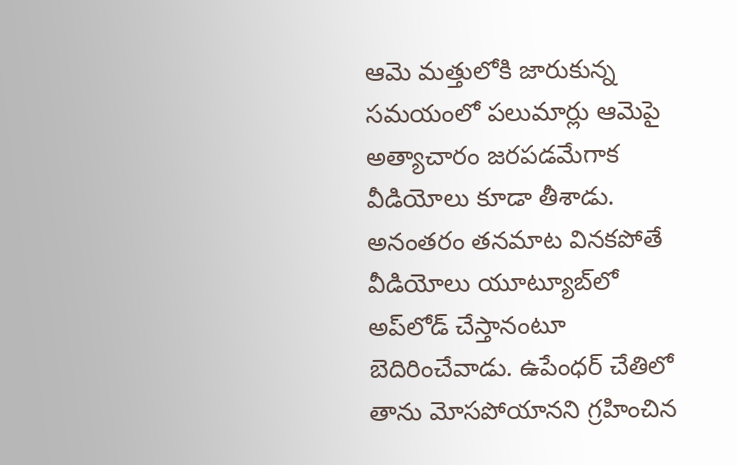ఆమె మత్తులోకి జారుకున్న సమయంలో పలుమార్లు ఆమెపై అత్యాచారం జరపడమేగాక వీడియోలు కూడా తీశాడు. అనంతరం తనమాట వినకపోతే వీడియోలు యూట్యూబ్‌లో అప్‌లోడ్ చేస్తానంటూ బెదిరించేవాడు. ఉపేంధర్ చేతిలో తాను మోసపోయానని గ్రహించిన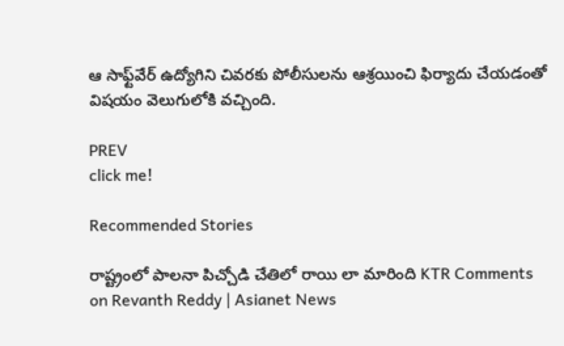ఆ సాఫ్ట్‌వేర్ ఉద్యోగిని చివరకు పోలీసులను ఆశ్రయించి ఫిర్యాదు చేయడంతో విషయం వెలుగులోకి వచ్చింది.

PREV
click me!

Recommended Stories

రాష్ట్రంలో పాలనా పిచ్చోడి చేతిలో రాయి లా మారింది KTR Comments on Revanth Reddy | Asianet News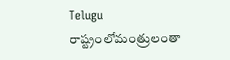Telugu
రాష్ట్రంలోమంత్రులంతా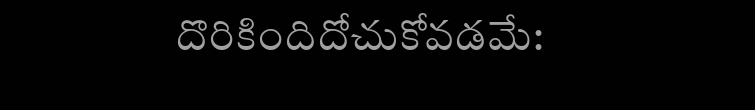దొరికిందిదోచుకోవడమే: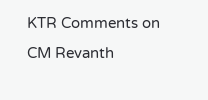KTR Comments on CM Revanth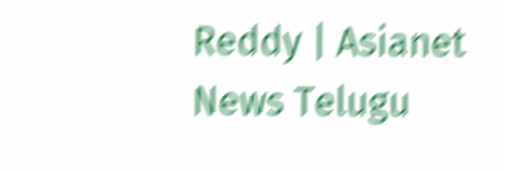Reddy | Asianet News Telugu